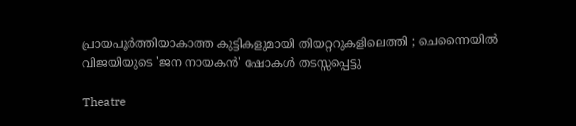പ്രായപൂർത്തിയാകാത്ത കുട്ടികളുമായി തിയറ്ററുകളിലെത്തി ; ചെന്നൈയിൽ വിജയിയുടെ 'ജന നായകൻ' ഷോകൾ തടസ്സപ്പെട്ടു

Theatre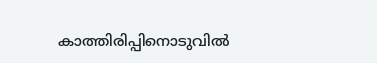കാത്തിരിപ്പിനൊടുവിൽ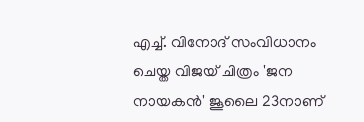എച്ച്. വിനോദ് സംവിധാനം ചെയ്ത വിജയ് ചിത്രം 'ജന നായകൻ' ജൂലൈ 23നാണ്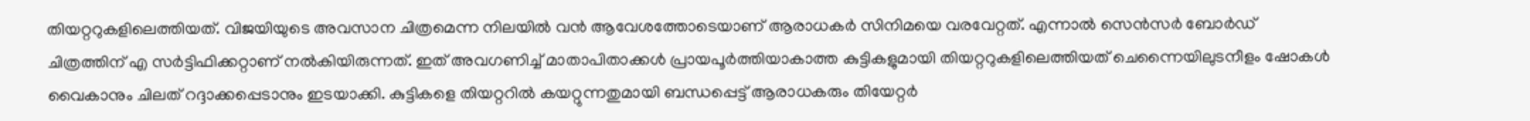തിയറ്ററുകളിലെത്തിയത്. വിജയിയുടെ അവസാന ചിത്രമെന്ന നിലയിൽ വൻ ആവേശത്തോടെയാണ് ആരാധകർ സിനിമയെ വരവേറ്റത്. എന്നാൽ സെൻസർ ബോർഡ് ചിത്രത്തിന് എ സർട്ടിഫിക്കറ്റാണ് നൽകിയിരുന്നത്. ഇത് അവഗണിച്ച് മാതാപിതാക്കൾ പ്രായപൂർത്തിയാകാത്ത കുട്ടികളുമായി തിയറ്ററുകളിലെത്തിയത് ചെന്നൈയിലുടനീളം ഷോകൾ വൈകാനും ചിലത് റദ്ദാക്കപ്പെടാനും ഇടയാക്കി. കുട്ടികളെ തിയറ്ററിൽ കയറ്റുന്നതുമായി ബന്ധപ്പെട്ട് ആരാധകരും തിയേറ്റർ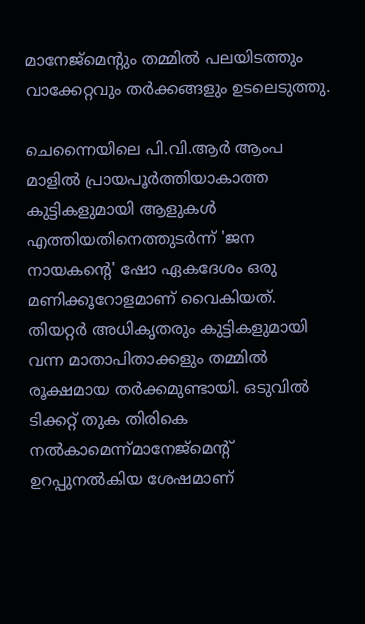മാനേജ്‌മെന്റും തമ്മിൽ പലയിടത്തും വാക്കേറ്റവും തർക്കങ്ങളും ഉടലെടുത്തു.

ചെന്നൈയിലെ പി.വി.ആർ ആംപ മാളിൽ പ്രായപൂർത്തിയാകാത്ത കുട്ടികളുമായി ആളുകൾ എത്തിയതിനെത്തുടർന്ന് 'ജന നായകന്റെ' ഷോ ഏകദേശം ഒരു മണിക്കൂറോളമാണ് വൈകിയത്. തിയറ്റർ അധികൃതരും കുട്ടികളുമായി വന്ന മാതാപിതാക്കളും തമ്മിൽ രൂക്ഷമായ തർക്കമുണ്ടായി. ഒടുവിൽ ടിക്കറ്റ് തുക തിരികെ നൽകാമെന്ന്മാനേജ്‌മെന്റ് ഉറപ്പുനൽകിയ ശേഷമാണ്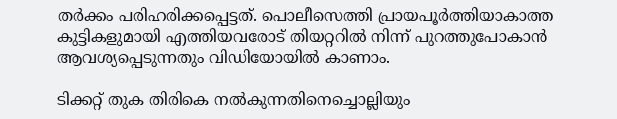തർക്കം പരിഹരിക്കപ്പെട്ടത്. പൊലീസെത്തി പ്രായപൂർത്തിയാകാത്ത കുട്ടികളുമായി എത്തിയവരോട് തിയറ്ററിൽ നിന്ന് പുറത്തുപോകാൻ ആവശ്യപ്പെടുന്നതും വിഡിയോയിൽ കാണാം.

ടിക്കറ്റ് തുക തിരികെ നൽകുന്നതിനെച്ചൊല്ലിയും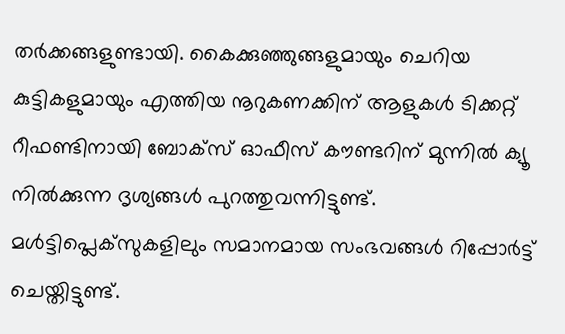തർക്കങ്ങളുണ്ടായി. കൈക്കുഞ്ഞുങ്ങളുമായും ചെറിയ കുട്ടികളുമായും എത്തിയ നൂറുകണക്കിന് ആളുകൾ ടിക്കറ്റ് റീഫണ്ടിനായി ബോക്‌സ് ഓഫീസ് കൗണ്ടറിന് മുന്നിൽ ക്യൂ നിൽക്കുന്ന ദൃശ്യങ്ങൾ പുറത്തുവന്നിട്ടുണ്ട്. മൾട്ടിപ്ലെക്‌സുകളിലും സമാനമായ സംഭവങ്ങൾ റിപ്പോർട്ട് ചെയ്തിട്ടുണ്ട്.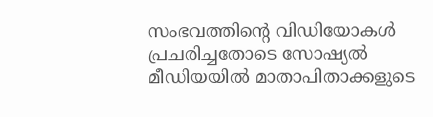സംഭവത്തിന്റെ വിഡിയോകൾ പ്രചരിച്ചതോടെ സോഷ്യൽ മീഡിയയിൽ മാതാപിതാക്കളുടെ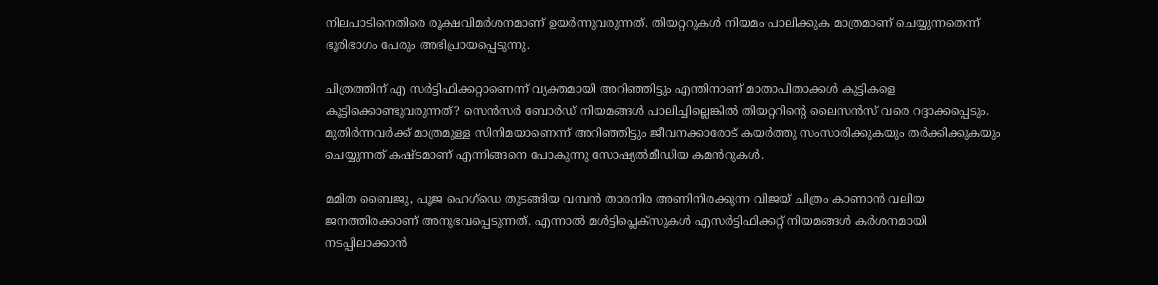നിലപാടിനെതിരെ രൂക്ഷവിമർശനമാണ് ഉയർന്നുവരുന്നത്. തിയറ്ററുകൾ നിയമം പാലിക്കുക മാത്രമാണ് ചെയ്യുന്നതെന്ന് ഭൂരിഭാഗം പേരും അഭിപ്രായപ്പെടുന്നു.

ചിത്രത്തിന് എ സർട്ടിഫിക്കറ്റാണെന്ന് വ്യക്തമായി അറിഞ്ഞിട്ടും എന്തിനാണ് മാതാപിതാക്കൾ കുട്ടികളെ കൂട്ടിക്കൊണ്ടുവരുന്നത്? സെൻസർ ബോർഡ് നിയമങ്ങൾ പാലിച്ചില്ലെങ്കിൽ തിയറ്ററിന്റെ ലൈസൻസ് വരെ റദ്ദാക്കപ്പെടും. മുതിർന്നവർക്ക് മാത്രമുള്ള സിനിമയാണെന്ന് അറിഞ്ഞിട്ടും ജീവനക്കാരോട് കയർത്തു സംസാരിക്കുകയും തർക്കിക്കുകയും ചെയ്യുന്നത് കഷ്ടമാണ് എന്നിങ്ങനെ പോകുന്നു സോഷ്യൽമീഡിയ കമൻറുകൾ.

മമിത ബൈജു, പൂജ ഹെഗ്ഡെ തുടങ്ങിയ വമ്പൻ താരനിര അണിനിരക്കുന്ന വിജയ് ചിത്രം കാണാൻ വലിയ ജനത്തിരക്കാണ് അനുഭവപ്പെടുന്നത്. എന്നാൽ മൾട്ടിപ്ലെക്‌സുകൾ എസർട്ടിഫിക്കറ്റ് നിയമങ്ങൾ കർശനമായി നടപ്പിലാക്കാൻ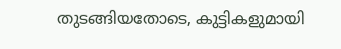തുടങ്ങിയതോടെ, കുട്ടികളുമായി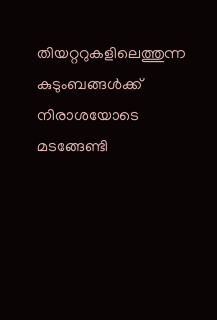തിയറ്ററുകളിലെത്തുന്ന കുടുംബങ്ങൾക്ക് നിരാശയോടെ മടങ്ങേണ്ടി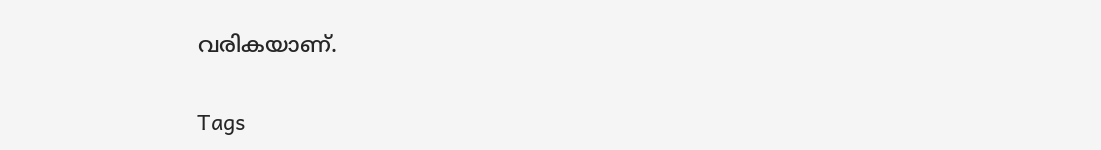വരികയാണ്.

Tags